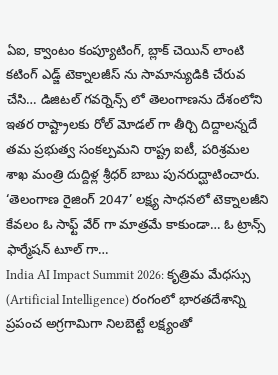ఏఐ, క్వాంటం కంప్యూటింగ్, బ్లాక్ చెయిన్ లాంటి కటింగ్ ఎడ్జ్ టెక్నాలజీస్ ను సామాన్యుడికి చేరువ చేసి… డిజిటల్ గవర్నెన్స్ లో తెలంగాణను దేశంలోని ఇతర రాష్ట్రాలకు రోల్ మోడల్ గా తీర్చి దిద్దాలన్నదే తమ ప్రభుత్వ సంకల్పమని రాష్ట్ర ఐటీ, పరిశ్రమల శాఖ మంత్రి దుద్దిళ్ల శ్రీధర్ బాబు పునరుద్ఘాటించారు. ‘తెలంగాణ రైజింగ్ 2047’ లక్ష్య సాధనలో టెక్నాలజీని కేవలం ఓ సాఫ్ట్ వేర్ గా మాత్రమే కాకుండా… ఓ ట్రాన్స్ ఫార్మేషన్ టూల్ గా…
India AI Impact Summit 2026: కృత్రిమ మేధస్సు (Artificial Intelligence) రంగంలో భారతదేశాన్ని ప్రపంచ అగ్రగామిగా నిలబెట్టే లక్ష్యంతో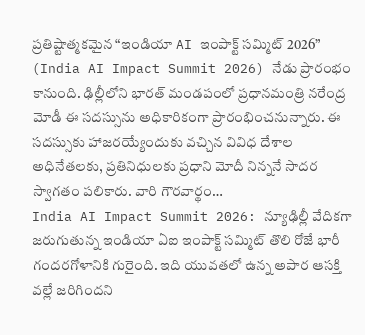ప్రతిష్టాత్మకమైన “ఇండియా AI ఇంపాక్ట్ సమ్మిట్ 2026” (India AI Impact Summit 2026) నేడు ప్రారంభం కానుంది. ఢిల్లీలోని భారత్ మండపంలో ప్రధానమంత్రి నరేంద్ర మోడీ ఈ సదస్సును అధికారికంగా ప్రారంభించనున్నారు. ఈ సదస్సుకు హాజరయ్యేందుకు వచ్చిన వివిధ దేశాల అధినేతలకు, ప్రతినిధులకు ప్రధాని మోదీ నిన్ననే సాదర స్వాగతం పలికారు. వారి గౌరవార్థం…
India AI Impact Summit 2026: న్యూఢిల్లీ వేదికగా జరుగుతున్న ఇండియా ఏఐ ఇంపాక్ట్ సమ్మిట్ తొలి రోజే భారీ గందరగోళానికి గురైంది. ఇది యువతలో ఉన్న అపార ఆసక్తి వల్లే జరిగిందని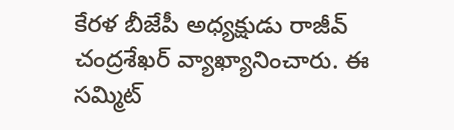కేరళ బీజేపీ అధ్యక్షుడు రాజీవ్ చంద్రశేఖర్ వ్యాఖ్యానించారు. ఈ సమ్మిట్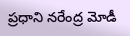ప్రధాని నరేంద్ర మోడీ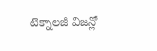టెక్నాలజీ విజన్లో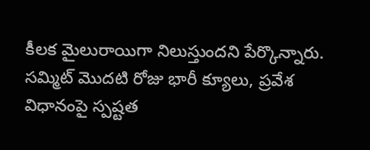కీలక మైలురాయిగా నిలుస్తుందని పేర్కొన్నారు. సమ్మిట్ మొదటి రోజు భారీ క్యూలు, ప్రవేశ విధానంపై స్పష్టత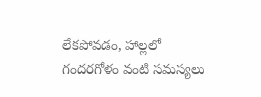లేకపోవడం, హాల్లలో గందరగోళం వంటి సమస్యలు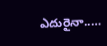ఎదురైనా..…